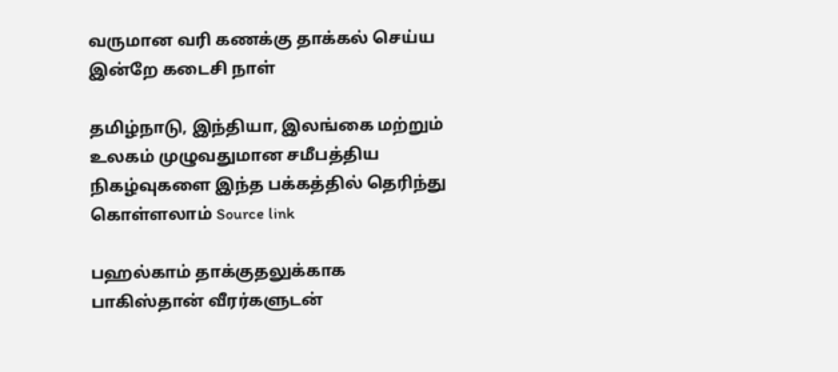வருமான வரி கணக்கு தாக்கல் செய்ய இன்றே கடைசி நாள்

தமிழ்நாடு, இந்தியா, இலங்கை மற்றும் உலகம் முழுவதுமான சமீபத்திய நிகழ்வுகளை இந்த பக்கத்தில் தெரிந்து கொள்ளலாம் Source link

பஹல்காம் தாக்குதலுக்காக பாகிஸ்தான் வீரர்களுடன்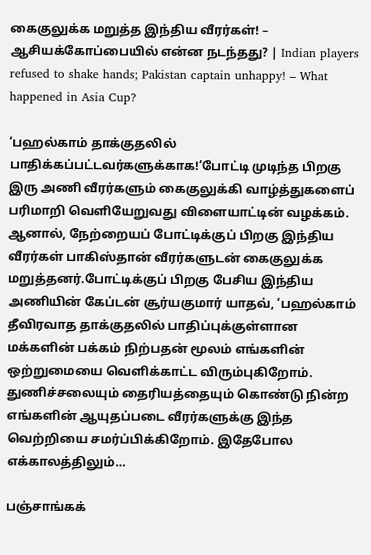கைகுலுக்க மறுத்த இந்திய வீரர்கள்! – ஆசியக்கோப்பையில் என்ன நடந்தது? | Indian players refused to shake hands; Pakistan captain unhappy! – What happened in Asia Cup?

‘பஹல்காம் தாக்குதலில் பாதிக்கப்பட்டவர்களுக்காக!’போட்டி முடிந்த பிறகு இரு அணி வீரர்களும் கைகுலுக்கி வாழ்த்துகளைப் பரிமாறி வெளியேறுவது விளையாட்டின் வழக்கம். ஆனால், நேற்றையப் போட்டிக்குப் பிறகு இந்திய வீரர்கள் பாகிஸ்தான் வீரர்களுடன் கைகுலுக்க மறுத்தனர்.போட்டிக்குப் பிறகு பேசிய இந்திய அணியின் கேப்டன் சூர்யகுமார் யாதவ், ‘பஹல்காம் தீவிரவாத தாக்குதலில் பாதிப்புக்குள்ளான மக்களின் பக்கம் நிற்பதன் மூலம் எங்களின் ஒற்றுமையை வெளிக்காட்ட விரும்புகிறோம். துணிச்சலையும் தைரியத்தையும் கொண்டு நின்ற எங்களின் ஆயுதப்படை வீரர்களுக்கு இந்த வெற்றியை சமர்ப்பிக்கிறோம். இதேபோல எக்காலத்திலும்…

பஞ்சாங்கக்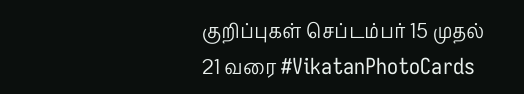குறிப்புகள் செப்டம்பர் 15 முதல் 21 வரை #VikatanPhotoCards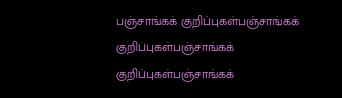பஞ்சாங்கக் குறிப்புகள்பஞ்சாங்கக் குறிப்புகள்பஞ்சாங்கக் குறிப்புகள்பஞ்சாங்கக்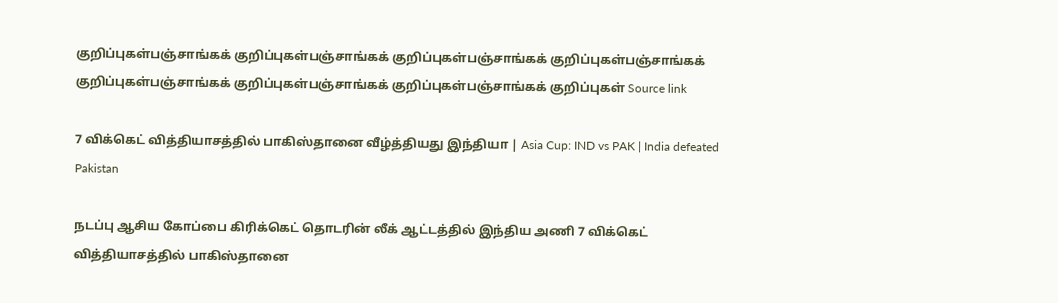குறிப்புகள்பஞ்சாங்கக் குறிப்புகள்பஞ்சாங்கக் குறிப்புகள்பஞ்சாங்கக் குறிப்புகள்பஞ்சாங்கக் குறிப்புகள்பஞ்சாங்கக் குறிப்புகள்பஞ்சாங்கக் குறிப்புகள்பஞ்சாங்கக் குறிப்புகள் Source link

7 விக்கெட் வித்தியாசத்தில் பாகிஸ்தானை வீழ்த்தியது இந்தியா | Asia Cup: IND vs PAK | India defeated Pakistan

நடப்பு ஆசிய கோப்பை கிரிக்கெட் தொடரின் லீக் ஆட்டத்தில் இந்திய அணி 7 விக்கெட் வித்தியாசத்தில் பாகிஸ்தானை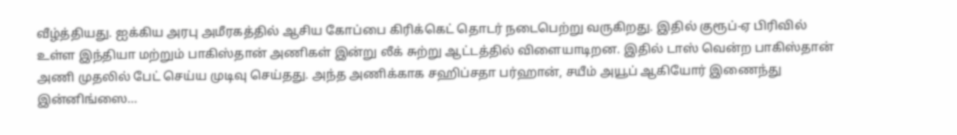வீழ்த்தியது. ஐக்கிய அரபு அமீரகத்தில் ஆசிய கோப்பை கிரிக்கெட் தொடர் நடைபெற்று வருகிறது. இதில் குரூப்-ஏ பிரிவில் உள்ள இந்தியா மற்றும் பாகிஸ்தான் அணிகள் இன்று லீக் சுற்று ஆட்டத்தில் விளையாடிறன. இதில் டாஸ் வென்ற பாகிஸ்தான் அணி முதலில் பேட் செய்ய முடிவு செய்தது. அந்த அணிக்காக சஹிப்சதா பர்ஹான், சயீம் அயூப் ஆகியோர் இணைந்து இன்னிங்ஸை…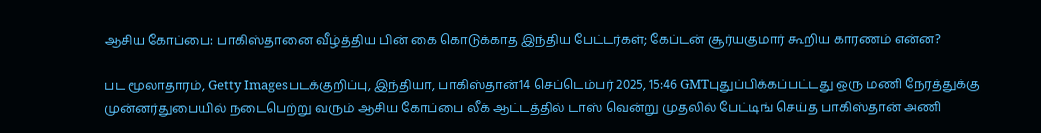ஆசிய கோப்பை: பாகிஸ்தானை வீழ்த்திய பின் கை கொடுக்காத இந்திய பேட்டர்கள்; கேப்டன் சூர்யகுமார் கூறிய காரணம் என்ன?

பட மூலாதாரம், Getty Imagesபடக்குறிப்பு, இந்தியா, பாகிஸ்தான்14 செப்டெம்பர் 2025, 15:46 GMTபுதுப்பிக்கப்பட்டது ஒரு மணி நேரத்துக்கு முன்னர்துபையில் நடைபெற்று வரும் ஆசிய கோப்பை லீக் ஆட்டத்தில் டாஸ் வென்று முதலில் பேட்டிங் செய்த பாகிஸ்தான் அணி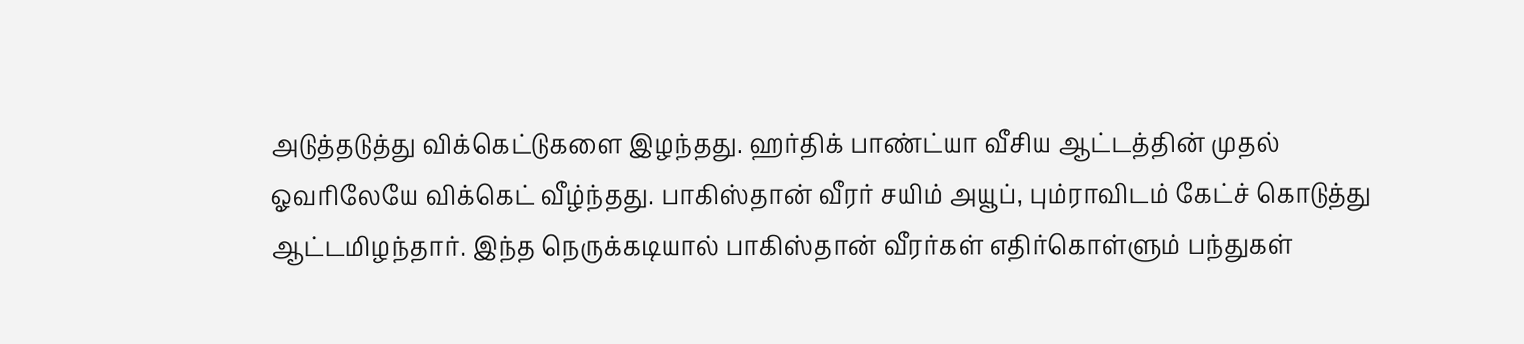அடுத்தடுத்து விக்கெட்டுகளை இழந்தது. ஹர்திக் பாண்ட்யா வீசிய ஆட்டத்தின் முதல் ஓவரிலேயே விக்கெட் வீழ்ந்தது. பாகிஸ்தான் வீரர் சயிம் அயூப், பும்ராவிடம் கேட்ச் கொடுத்து ஆட்டமிழந்தார். இந்த நெருக்கடியால் பாகிஸ்தான் வீரர்கள் எதிர்கொள்ளும் பந்துகள்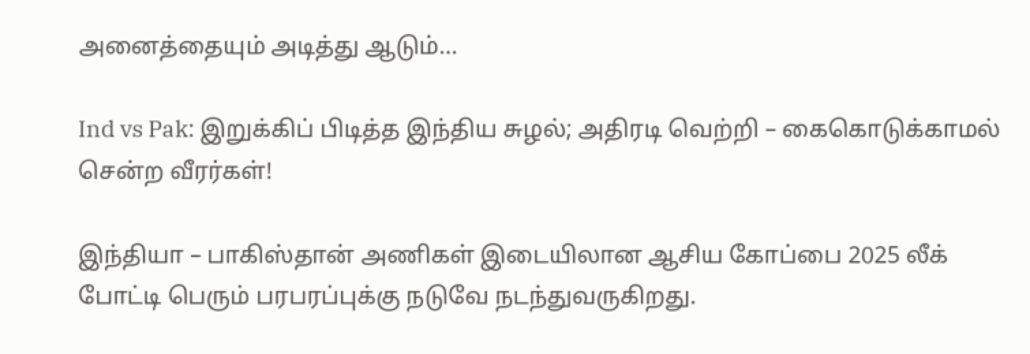அனைத்தையும் அடித்து ஆடும்…

Ind vs Pak: இறுக்கிப் பிடித்த இந்திய சுழல்; அதிரடி வெற்றி – கைகொடுக்காமல் சென்ற வீரர்கள்!

இந்தியா – பாகிஸ்தான் அணிகள் இடையிலான ஆசிய கோப்பை 2025 லீக் போட்டி பெரும் பரபரப்புக்கு நடுவே நடந்துவருகிறது.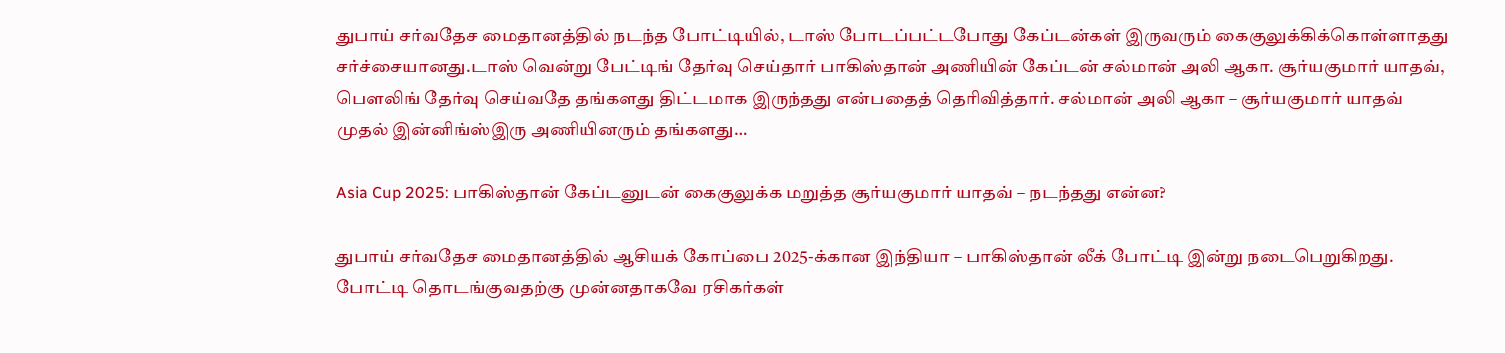துபாய் சர்வதேச மைதானத்தில் நடந்த போட்டியில், டாஸ் போடப்பட்டபோது கேப்டன்கள் இருவரும் கைகுலுக்கிக்கொள்ளாதது சர்ச்சையானது.டாஸ் வென்று பேட்டிங் தேர்வு செய்தார் பாகிஸ்தான் அணியின் கேப்டன் சல்மான் அலி ஆகா. சூர்யகுமார் யாதவ், பௌலிங் தேர்வு செய்வதே தங்களது திட்டமாக இருந்தது என்பதைத் தெரிவித்தார். சல்மான் அலி ஆகா – சூர்யகுமார் யாதவ் முதல் இன்னிங்ஸ்இரு அணியினரும் தங்களது…

Asia Cup 2025: பாகிஸ்தான் கேப்டனுடன் கைகுலுக்க மறுத்த சூர்யகுமார் யாதவ் – நடந்தது என்ன?

துபாய் சர்வதேச மைதானத்தில் ஆசியக் கோப்பை 2025-க்கான இந்தியா – பாகிஸ்தான் லீக் போட்டி இன்று நடைபெறுகிறது. போட்டி தொடங்குவதற்கு முன்னதாகவே ரசிகர்கள்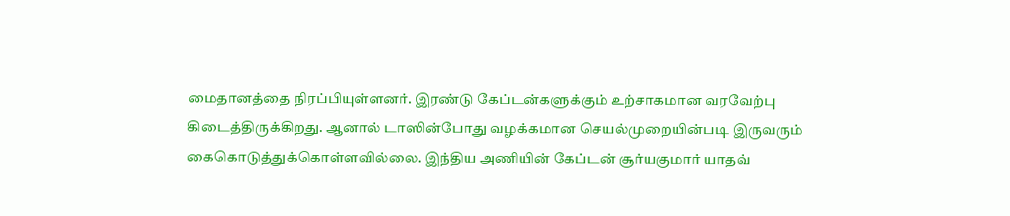மைதானத்தை நிரப்பியுள்ளனர். இரண்டு கேப்டன்களுக்கும் உற்சாகமான வரவேற்பு கிடைத்திருக்கிறது. ஆனால் டாஸின்போது வழக்கமான செயல்முறையின்படி இருவரும் கைகொடுத்துக்கொள்ளவில்லை. இந்திய அணியின் கேப்டன் சூர்யகுமார் யாதவ்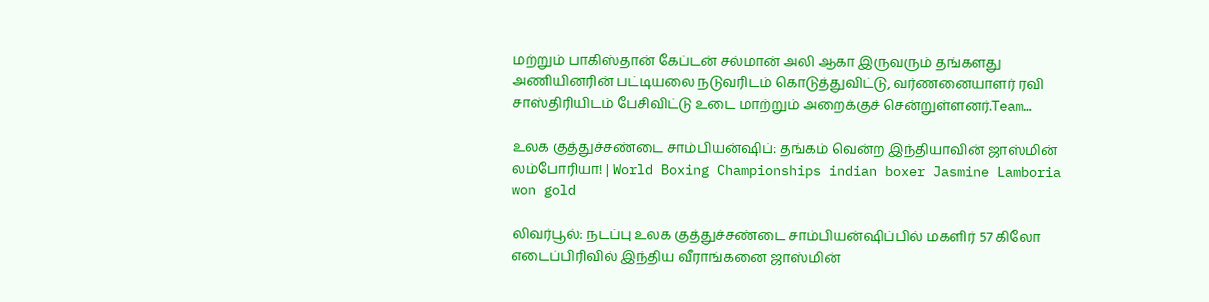மற்றும் பாகிஸ்தான் கேப்டன் சல்மான் அலி ஆகா இருவரும் தங்களது அணியினரின் பட்டியலை நடுவரிடம் கொடுத்துவிட்டு, வர்ணனையாளர் ரவி சாஸ்திரியிடம் பேசிவிட்டு உடை மாற்றும் அறைக்குச் சென்றுள்ளனர்.Team…

உலக குத்துச்சண்டை சாம்பியன்ஷிப்: தங்கம் வென்ற இந்தியாவின் ஜாஸ்மின் லம்போரியா! | World Boxing Championships indian boxer Jasmine Lamboria won gold

லிவர்பூல்: நடப்பு உலக குத்துச்சண்டை சாம்பியன்ஷிப்பில் மகளிர் 57 கிலோ எடைப்பிரிவில் இந்திய வீராங்கனை ஜாஸ்மின்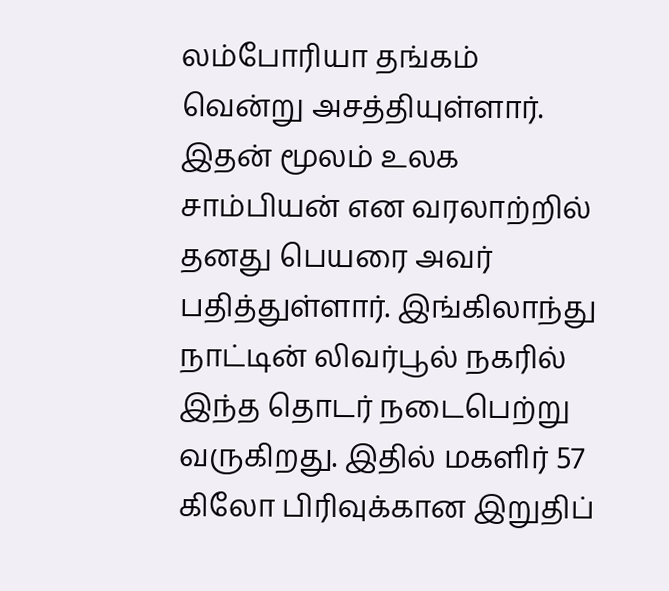லம்போரியா தங்கம் வென்று அசத்தியுள்ளார். இதன் மூலம் உலக சாம்பியன் என வரலாற்றில் தனது பெயரை அவர் பதித்துள்ளார். இங்கிலாந்து நாட்டின் லிவர்பூல் நகரில் இந்த தொடர் நடைபெற்று வருகிறது. இதில் மகளிர் 57 கிலோ பிரிவுக்கான இறுதிப்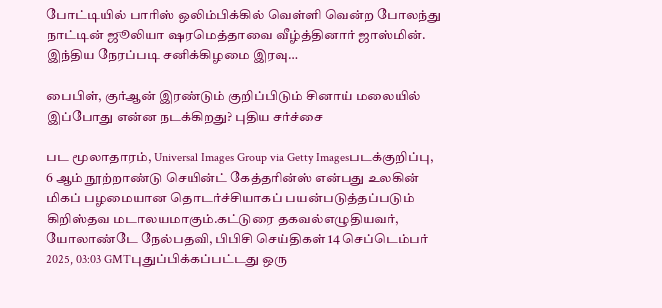போட்டியில் பாரிஸ் ஒலிம்பிக்கில் வெள்ளி வென்ற போலந்து நாட்டின் ஜூலியா ஷரமெத்தாவை வீழ்த்தினார் ஜாஸ்மின். இந்திய நேரப்படி சனிக்கிழமை இரவு…

பைபிள், குர்ஆன் இரண்டும் குறிப்பிடும் சினாய் மலையில் இப்போது என்ன நடக்கிறது? புதிய சர்ச்சை

பட மூலாதாரம், Universal Images Group via Getty Imagesபடக்குறிப்பு, 6 ஆம் நூற்றாண்டு செயின்ட் கேத்தரின்ஸ் என்பது உலகின் மிகப் பழமையான தொடர்ச்சியாகப் பயன்படுத்தப்படும் கிறிஸ்தவ மடாலயமாகும்.கட்டுரை தகவல்எழுதியவர், யோலாண்டே நேல்பதவி, பிபிசி செய்திகள் 14 செப்டெம்பர் 2025, 03:03 GMTபுதுப்பிக்கப்பட்டது ஒரு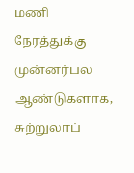மணி நேரத்துக்கு முன்னர்பல ஆண்டுகளாக, சுற்றுலாப்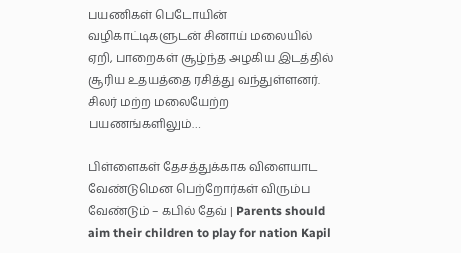பயணிகள் பெடோயின் வழிகாட்டிகளுடன் சினாய் மலையில் ஏறி, பாறைகள் சூழ்ந்த அழகிய இடத்தில் சூரிய உதயத்தை ரசித்து வந்துள்ளனர். சிலர் மற்ற மலையேற்ற பயணங்களிலும்…

பிள்ளைகள் தேசத்துக்காக விளையாட வேண்டுமென பெற்றோர்கள் விரும்ப வேண்டும் – கபில் தேவ் | Parents should aim their children to play for nation Kapil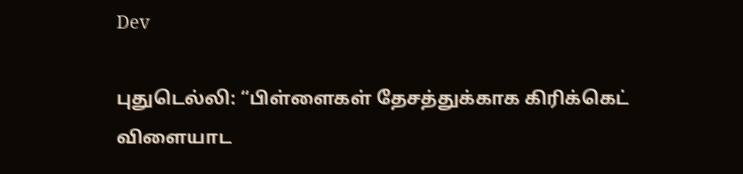Dev

புதுடெல்லி: “பிள்ளைகள் தேசத்துக்காக கிரிக்கெட் விளையாட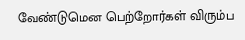வேண்டுமென பெற்றோர்கள் விரும்ப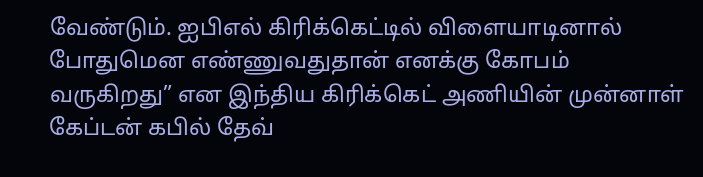வேண்டும். ஐபிஎல் கிரிக்கெட்டில் விளையாடினால் போதுமென எண்ணுவதுதான் எனக்கு கோபம் வருகிறது” என இந்திய கிரிக்கெட் அணியின் முன்னாள் கேப்டன் கபில் தேவ்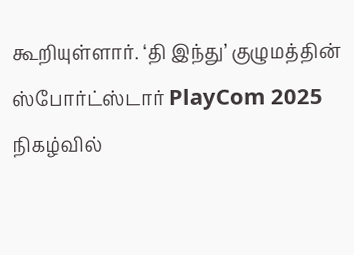கூறியுள்ளார். ‘தி இந்து’ குழுமத்தின் ஸ்போர்ட்ஸ்டார் PlayCom 2025 நிகழ்வில்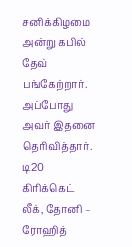சனிக்கிழமை அன்று கபில் தேவ் பங்கேற்றார். அப்போது அவர் இதனை தெரிவித்தார். டி20 கிரிக்கெட் லீக், தோனி – ரோஹித்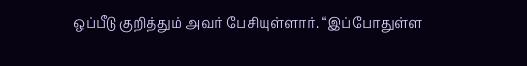ஒப்பீடு குறித்தும் அவர் பேசியுள்ளார். “இப்போதுள்ள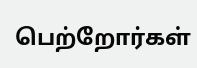பெற்றோர்கள்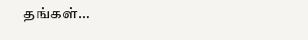தங்கள்…